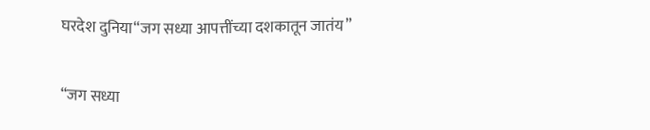घरदेश दुनिया“जग सध्या आपत्तींच्या दशकातून जातंय”

“जग सध्या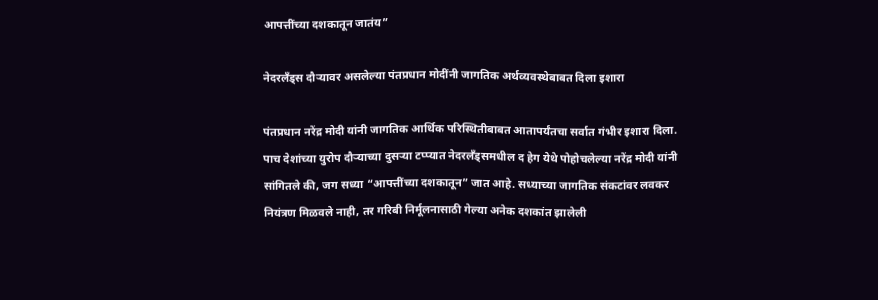आपत्तींच्या दशकातून जातंय”

नेदरलँड्स दौऱ्यावर असलेल्या पंतप्रधान मोदींनी जागतिक अर्थव्यवस्थेबाबत दिला इशारा

पंतप्रधान नरेंद्र मोदी यांनी जागतिक आर्थिक परिस्थितीबाबत आतापर्यंतचा सर्वात गंभीर इशारा दिला. पाच देशांच्या युरोप दौऱ्याच्या दुसऱ्या टप्प्यात नेदरलँड्समधील द हेग येथे पोहोचलेल्या नरेंद्र मोदी यांनी सांगितले की, जग सध्या “आपत्तींच्या दशकातून” जात आहे. सध्याच्या जागतिक संकटांवर लवकर नियंत्रण मिळवले नाही, तर गरिबी निर्मूलनासाठी गेल्या अनेक दशकांत झालेली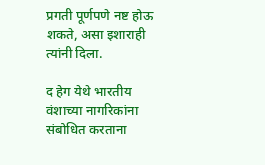प्रगती पूर्णपणे नष्ट होऊ शकते, असा इशाराही त्यांनी दिला.

द हेग येथे भारतीय वंशाच्या नागरिकांना संबोधित करताना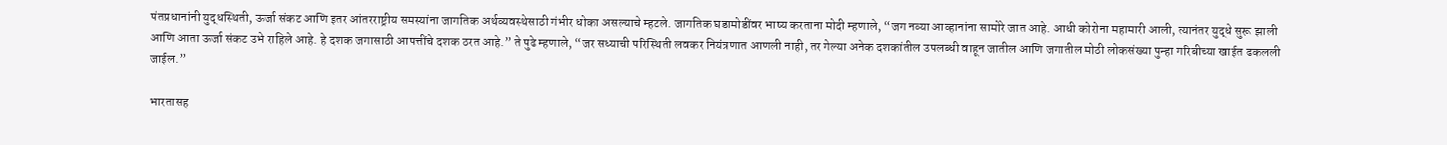पंतप्रधानांनी युद्धस्थिती, ऊर्जा संकट आणि इतर आंतरराष्ट्रीय समस्यांना जागतिक अर्थव्यवस्थेसाठी गंभीर धोका असल्याचे म्हटले. जागतिक घडामोडींवर भाष्य करताना मोदी म्हणाले, “जग नव्या आव्हानांना सामोरे जात आहे. आधी कोरोना महामारी आली, त्यानंतर युद्धे सुरू झाली आणि आता ऊर्जा संकट उभे राहिले आहे. हे दशक जगासाठी आपत्तींचे दशक ठरत आहे.” ते पुढे म्हणाले, “जर सध्याची परिस्थिती लवकर नियंत्रणात आणली नाही, तर गेल्या अनेक दशकांतील उपलब्धी वाहून जातील आणि जगातील मोठी लोकसंख्या पुन्हा गरिबीच्या खाईत ढकलली जाईल.”

भारतासह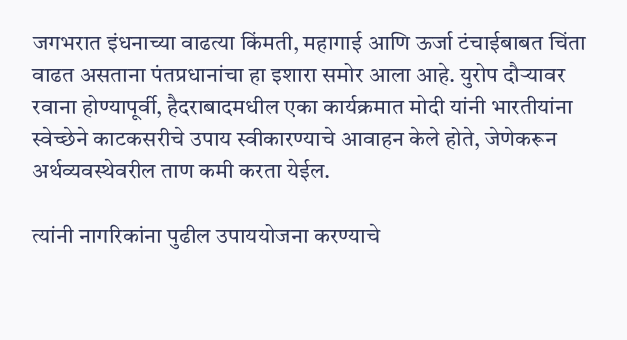जगभरात इंधनाच्या वाढत्या किंमती, महागाई आणि ऊर्जा टंचाईबाबत चिंता वाढत असताना पंतप्रधानांचा हा इशारा समोर आला आहे. युरोप दौऱ्यावर रवाना होण्यापूर्वी, हैदराबादमधील एका कार्यक्रमात मोदी यांनी भारतीयांना स्वेच्छेने काटकसरीचे उपाय स्वीकारण्याचे आवाहन केले होते, जेणेकरून अर्थव्यवस्थेवरील ताण कमी करता येईल.

त्यांनी नागरिकांना पुढील उपाययोजना करण्याचे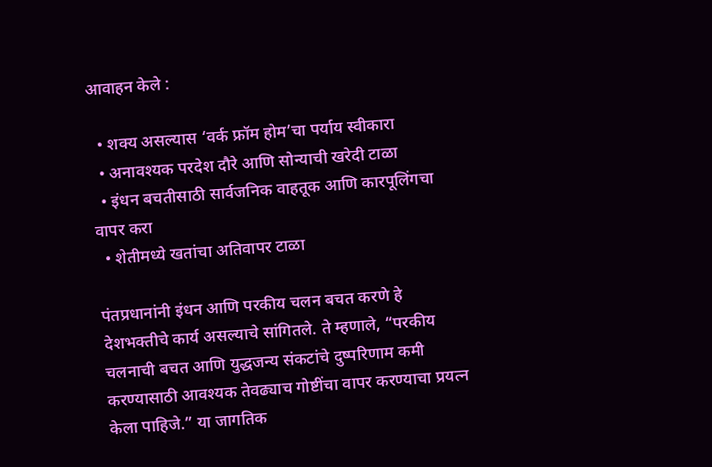आवाहन केले :

  • शक्य असल्यास ‘वर्क फ्रॉम होम’चा पर्याय स्वीकारा
  • अनावश्यक परदेश दौरे आणि सोन्याची खरेदी टाळा
  • इंधन बचतीसाठी सार्वजनिक वाहतूक आणि कारपूलिंगचा वापर करा
  • शेतीमध्ये खतांचा अतिवापर टाळा

पंतप्रधानांनी इंधन आणि परकीय चलन बचत करणे हे देशभक्तीचे कार्य असल्याचे सांगितले. ते म्हणाले, “परकीय चलनाची बचत आणि युद्धजन्य संकटांचे दुष्परिणाम कमी करण्यासाठी आवश्यक तेवढ्याच गोष्टींचा वापर करण्याचा प्रयत्न केला पाहिजे.” या जागतिक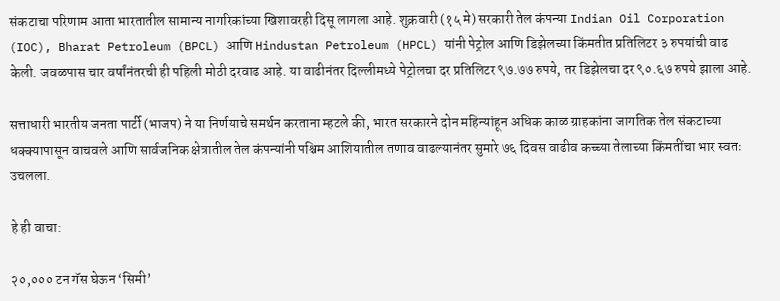संकटाचा परिणाम आता भारतातील सामान्य नागरिकांच्या खिशावरही दिसू लागला आहे. शुक्रवारी (१५ मे) सरकारी तेल कंपन्या Indian Oil Corporation (IOC), Bharat Petroleum (BPCL) आणि Hindustan Petroleum (HPCL) यांनी पेट्रोल आणि डिझेलच्या किंमतीत प्रतिलिटर ३ रुपयांची वाढ केली. जवळपास चार वर्षांनंतरची ही पहिली मोठी दरवाढ आहे. या वाढीनंतर दिल्लीमध्ये पेट्रोलचा दर प्रतिलिटर ९७.७७ रुपये, तर डिझेलचा दर ९०.६७ रुपये झाला आहे.

सत्ताधारी भारतीय जनता पार्टी (भाजप) ने या निर्णयाचे समर्थन करताना म्हटले की, भारत सरकारने दोन महिन्यांहून अधिक काळ ग्राहकांना जागतिक तेल संकटाच्या धक्क्यापासून वाचवले आणि सार्वजनिक क्षेत्रातील तेल कंपन्यांनी पश्चिम आशियातील तणाव वाढल्यानंतर सुमारे ७६ दिवस वाढीव कच्च्या तेलाच्या किंमतींचा भार स्वतः उचलला.

हे ही वाचा:

२०,००० टन गॅस घेऊन ‘सिमी’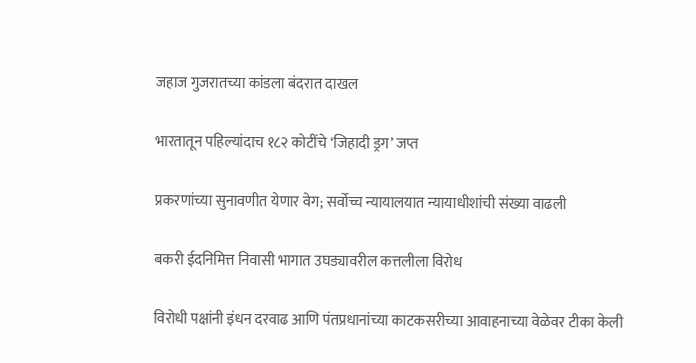जहाज गुजरातच्या कांडला बंदरात दाखल

भारतातून पहिल्यांदाच १८२ कोटींचे ‘जिहादी ड्रग’ जप्त

प्रकरणांच्या सुनावणीत येणार वेग; सर्वोच्च न्यायालयात न्यायाधीशांची संख्या वाढली

बकरी ईदनिमित्त निवासी भागात उघड्यावरील कत्तलीला विरोध

विरोधी पक्षांनी इंधन दरवाढ आणि पंतप्रधानांच्या काटकसरीच्या आवाहनाच्या वेळेवर टीका केली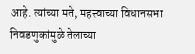आहे. त्यांच्या मते, महत्त्वाच्या विधानसभा निवडणुकांमुळे तेलाच्या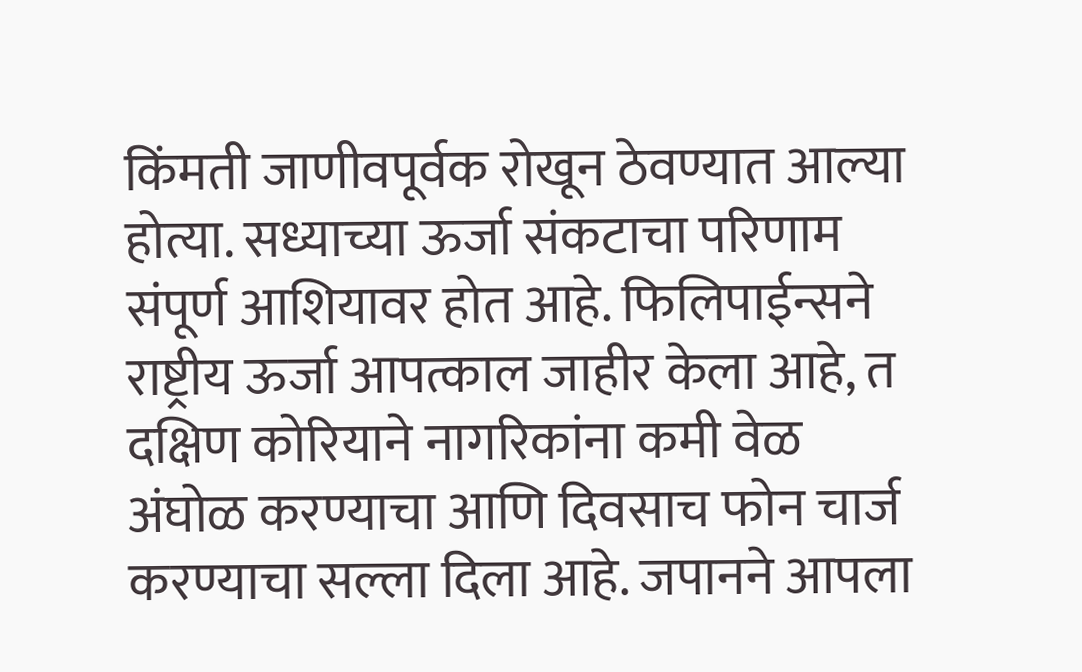किंमती जाणीवपूर्वक रोखून ठेवण्यात आल्या होत्या. सध्याच्या ऊर्जा संकटाचा परिणाम संपूर्ण आशियावर होत आहे. फिलिपाईन्सने राष्ट्रीय ऊर्जा आपत्काल जाहीर केला आहे, त दक्षिण कोरियाने नागरिकांना कमी वेळ अंघोळ करण्याचा आणि दिवसाच फोन चार्ज करण्याचा सल्ला दिला आहे. जपानने आपला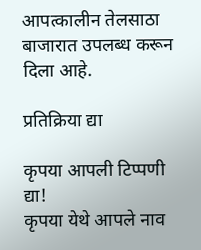आपत्कालीन तेलसाठा बाजारात उपलब्ध करून दिला आहे.

प्रतिक्रिया द्या

कृपया आपली टिप्पणी द्या!
कृपया येथे आपले नाव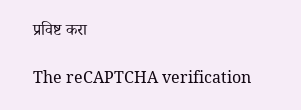प्रविष्ट करा

The reCAPTCHA verification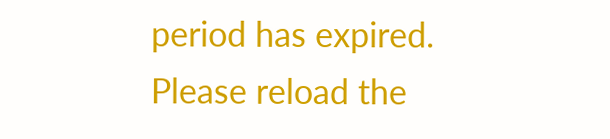period has expired. Please reload the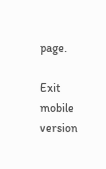page.

Exit mobile version